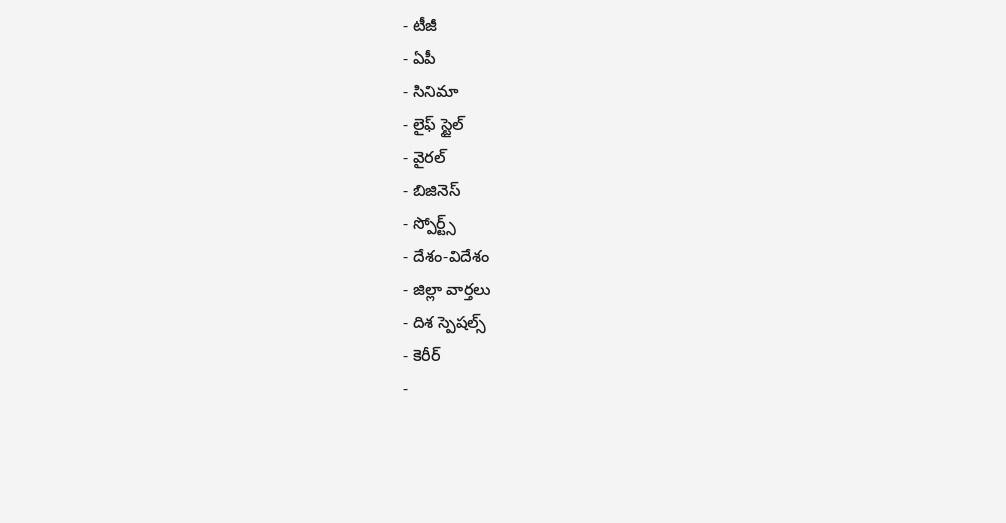- టీజీ
- ఏపీ
- సినిమా
- లైఫ్ స్టైల్
- వైరల్
- బిజినెస్
- స్పోర్ట్స్
- దేశం-విదేశం
- జిల్లా వార్తలు
- దిశ స్పెషల్స్
- కెరీర్
-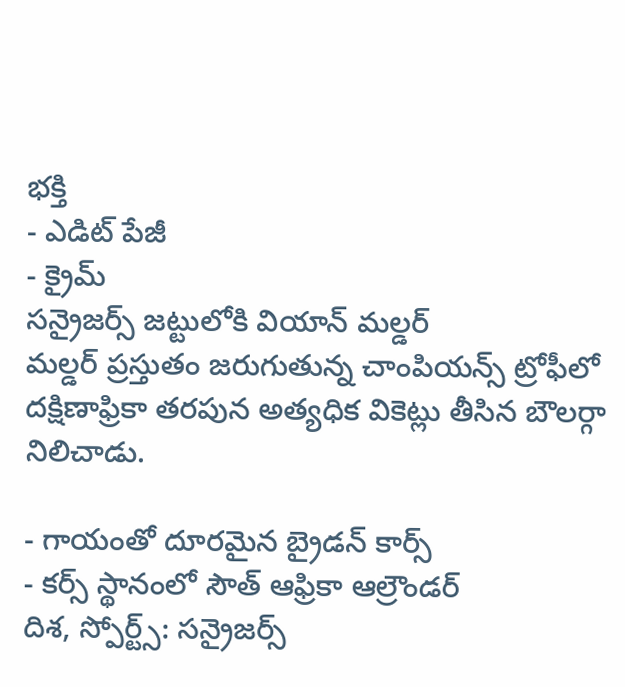భక్తి
- ఎడిట్ పేజీ
- క్రైమ్
సన్రైజర్స్ జట్టులోకి వియాన్ మల్డర్
మల్డర్ ప్రస్తుతం జరుగుతున్న చాంపియన్స్ ట్రోఫీలో దక్షిణాఫ్రికా తరపున అత్యధిక వికెట్లు తీసిన బౌలర్గా నిలిచాడు.

- గాయంతో దూరమైన బ్రైడన్ కార్స్
- కర్స్ స్థానంలో సౌత్ ఆఫ్రికా ఆల్రౌండర్
దిశ, స్పోర్ట్స్: సన్రైజర్స్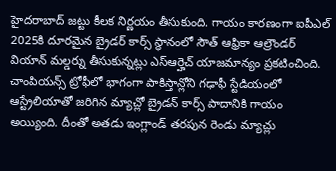హైదరాబాద్ జట్టు కీలక నిర్ణయం తీసుకుంది. గాయం కారణంగా ఐపీఎల్ 2025కి దూరమైన బ్రైడర్ కార్స్ స్థానంలో సౌత్ ఆఫ్రికా ఆల్రౌండర్ వియాన్ మల్డర్ను తీసుకున్నట్లు ఎస్ఆర్హెచ్ యాజమాన్యం ప్రకటించింది. చాంపియన్స్ ట్రోఫీలో భాగంగా పాకిస్తాన్లోని గఢాఫీ స్టేడియంలో ఆస్ట్రేలియాతో జరిగిన మ్యాచ్లో బ్రైడన్ కార్స్ పాదానికి గాయం అయ్యింది. దీంతో అతడు ఇంగ్లాండ్ తరపున రెండు మ్యాచ్లు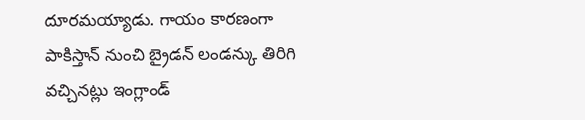దూరమయ్యాడు. గాయం కారణంగా పాకిస్తాన్ నుంచి బ్రైడన్ లండన్కు తిరిగి వచ్చినట్లు ఇంగ్లాండ్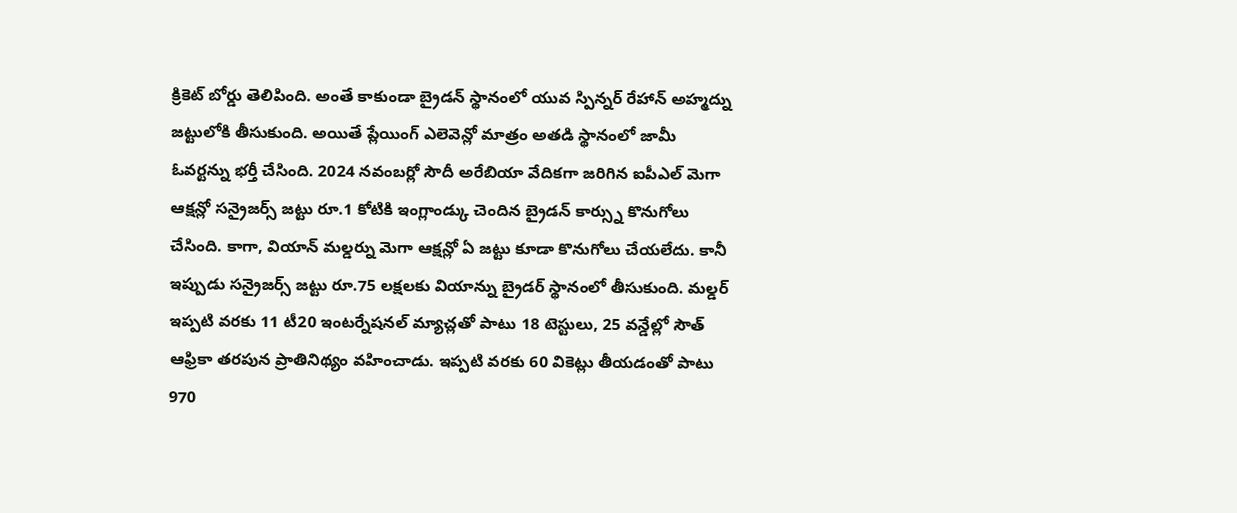క్రికెట్ బోర్డు తెలిపింది. అంతే కాకుండా బ్రైడన్ స్థానంలో యువ స్పిన్నర్ రేహాన్ అహ్మద్ను జట్టులోకి తీసుకుంది. అయితే ప్లేయింగ్ ఎలెవెన్లో మాత్రం అతడి స్థానంలో జామీ ఓవర్టన్ను భర్తీ చేసింది. 2024 నవంబర్లో సౌదీ అరేబియా వేదికగా జరిగిన ఐపీఎల్ మెగా ఆక్షన్లో సన్రైజర్స్ జట్టు రూ.1 కోటికి ఇంగ్లాండ్కు చెందిన బ్రైడన్ కార్స్ను కొనుగోలు చేసింది. కాగా, వియాన్ మల్డర్ను మెగా ఆక్షన్లో ఏ జట్టు కూడా కొనుగోలు చేయలేదు. కానీ ఇప్పుడు సన్రైజర్స్ జట్టు రూ.75 లక్షలకు వియాన్ను బ్రైడర్ స్థానంలో తీసుకుంది. మల్డర్ ఇప్పటి వరకు 11 టీ20 ఇంటర్నేషనల్ మ్యాచ్లతో పాటు 18 టెస్టులు, 25 వన్డేల్లో సౌత్ ఆఫ్రికా తరపున ప్రాతినిథ్యం వహించాడు. ఇప్పటి వరకు 60 వికెట్లు తీయడంతో పాటు 970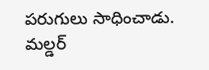పరుగులు సాధించాడు. మల్డర్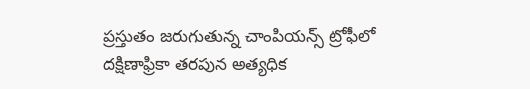ప్రస్తుతం జరుగుతున్న చాంపియన్స్ ట్రోఫీలో దక్షిణాఫ్రికా తరపున అత్యధిక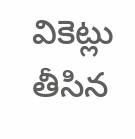వికెట్లు తీసిన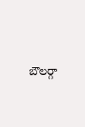బౌలర్గా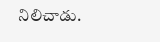నిలిచాడు.